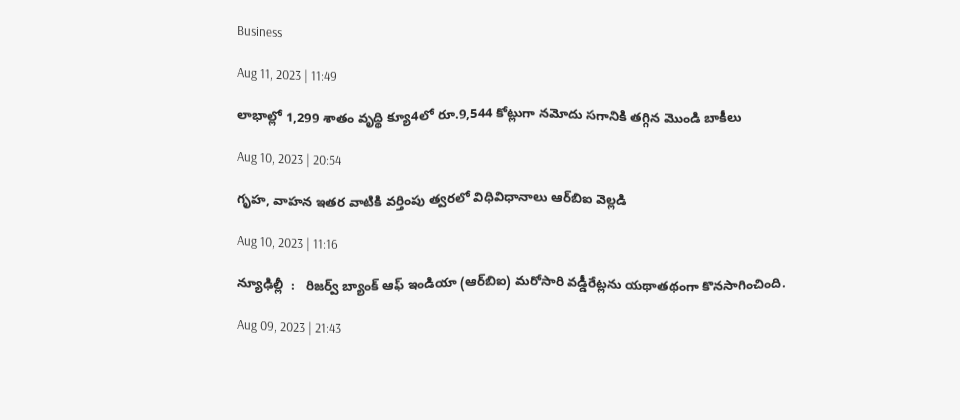Business

Aug 11, 2023 | 11:49

లాభాల్లో 1,299 శాతం వృద్థి క్యూ4లో రూ.9,544 కోట్లుగా నమోదు సగానికి తగ్గిన మొండి బాకీలు

Aug 10, 2023 | 20:54

గృహ, వాహన ఇతర వాటికి వర్తింపు త్వరలో విధివిధానాలు ఆర్‌బిఐ వెల్లడి

Aug 10, 2023 | 11:16

న్యూఢిల్లీ  :   రిజర్వ్‌ బ్యాంక్‌ ఆఫ్‌ ఇండియా (ఆర్‌బిఐ) మరోసారి వడ్డీరేట్లను యథాతథంగా కొనసాగించింది.

Aug 09, 2023 | 21:43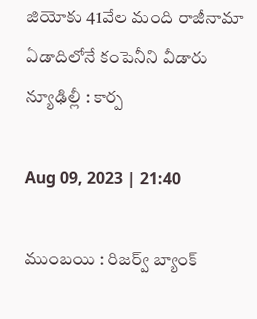జియోకు 41వేల మంది రాజీనామా ఏడాదిలోనే కంపెనీని వీడారు న్యూఢిల్లీ : కార్ప

Aug 09, 2023 | 21:40

ముంబయి : రిజర్వ్‌ బ్యాంక్‌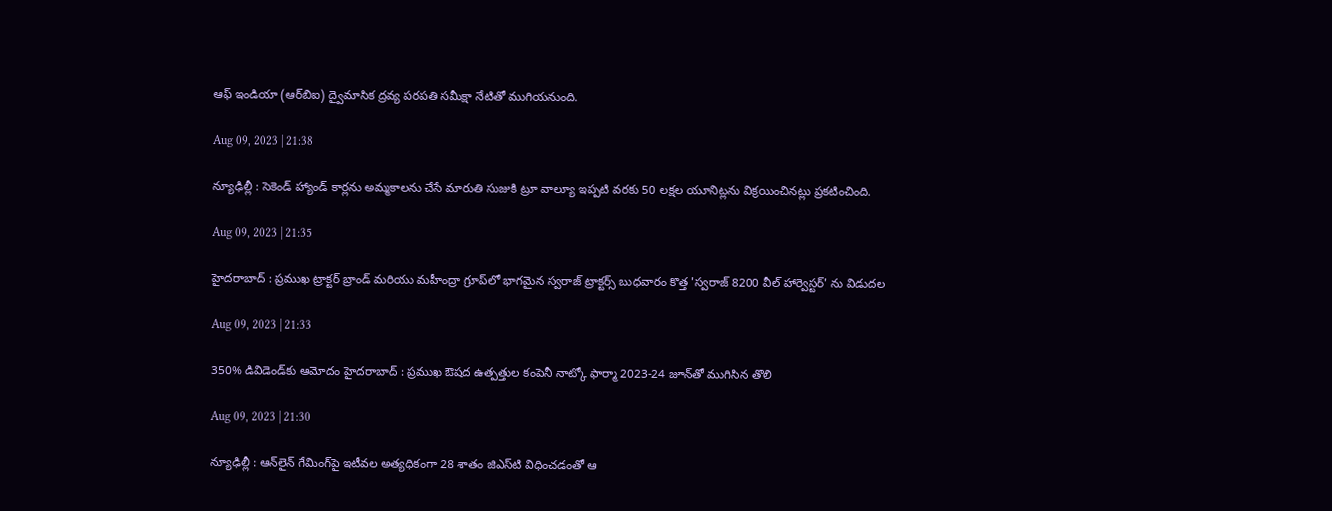ఆఫ్‌ ఇండియా (ఆర్‌బిఐ) ద్వైమాసిక ద్రవ్య పరపతి సమీక్షా నేటితో ముగియనుంది.

Aug 09, 2023 | 21:38

న్యూఢిల్లీ : సెకెండ్‌ హ్యాండ్‌ కార్లను అమ్మకాలను చేసే మారుతి సుజుకి ట్రూ వాల్యూ ఇప్పటి వరకు 50 లక్షల యూనిట్లను విక్రయించినట్లు ప్రకటించింది.

Aug 09, 2023 | 21:35

హైదరాబాద్‌ : ప్రముఖ ట్రాక్టర్‌ బ్రాండ్‌ మరియు మహీంద్రా గ్రూప్‌లో భాగమైన స్వరాజ్‌ ట్రాక్టర్స్‌ బుధవారం కొత్త 'స్వరాజ్‌ 8200 వీల్‌ హార్వెస్టర్‌' ను విడుదల

Aug 09, 2023 | 21:33

350% డివిడెండ్‌కు ఆమోదం హైదరాబాద్‌ : ప్రముఖ ఔషద ఉత్పత్తుల కంపెనీ నాట్కో ఫార్మా 2023-24 జూన్‌తో ముగిసిన తొలి

Aug 09, 2023 | 21:30

న్యూఢిల్లీ : ఆన్‌లైన్‌ గేమింగ్‌పై ఇటీవల అత్యధికంగా 28 శాతం జిఎస్‌టి విధించడంతో ఆ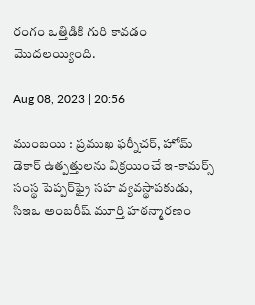రంగం ఒత్తిడికి గురి కావడం మొదలయ్యింది.

Aug 08, 2023 | 20:56

ముంబయి : ప్రముఖ ఫర్నీచర్‌, హోమ్‌ డెకార్‌ ఉత్పత్తులను విక్రయించే ఇ-కామర్స్‌ సంస్థ పెప్పర్‌ఫ్రై సహ వ్యవస్థాపకుడు, సిఇఒ అంబరీష్‌ మూర్తి హఠన్మారణం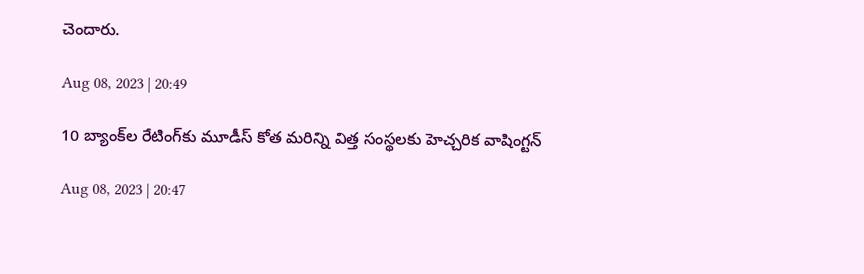చెందారు.

Aug 08, 2023 | 20:49

10 బ్యాంక్‌ల రేటింగ్‌కు మూడీస్‌ కోత మరిన్ని విత్త సంస్థలకు హెచ్చరిక వాషింగ్టన్‌

Aug 08, 2023 | 20:47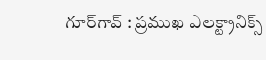గూర్‌గావ్‌ : ప్రముఖ ఎలక్ట్రానిక్స్‌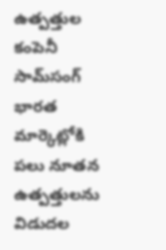ఉత్పత్తుల కంపెనీ సామ్‌సంగ్‌ భారత మార్కెట్లోకి పలు నూతన ఉత్పత్తులను విడుదల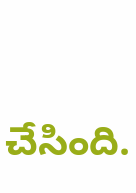చేసింది.